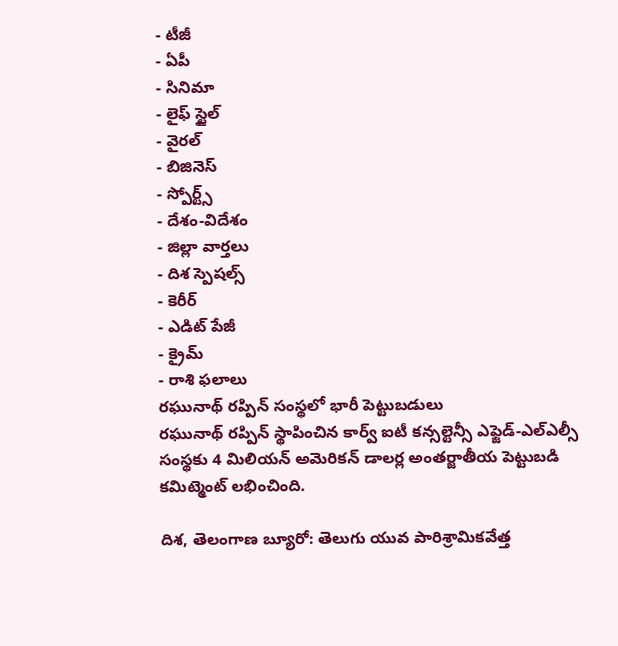- టీజీ
- ఏపీ
- సినిమా
- లైఫ్ స్టైల్
- వైరల్
- బిజినెస్
- స్పోర్ట్స్
- దేశం-విదేశం
- జిల్లా వార్తలు
- దిశ స్పెషల్స్
- కెరీర్
- ఎడిట్ పేజీ
- క్రైమ్
- రాశి ఫలాలు
రఘునాథ్ రప్పిన్ సంస్థలో భారీ పెట్టుబడులు
రఘునాథ్ రప్పిన్ స్థాపించిన కార్వ్ ఐటీ కన్సల్టెన్సీ ఎఫ్జెడ్-ఎల్ఎల్సీ సంస్థకు 4 మిలియన్ అమెరికన్ డాలర్ల అంతర్జాతీయ పెట్టుబడి కమిట్మెంట్ లభించింది.

దిశ, తెలంగాణ బ్యూరో: తెలుగు యువ పారిశ్రామికవేత్త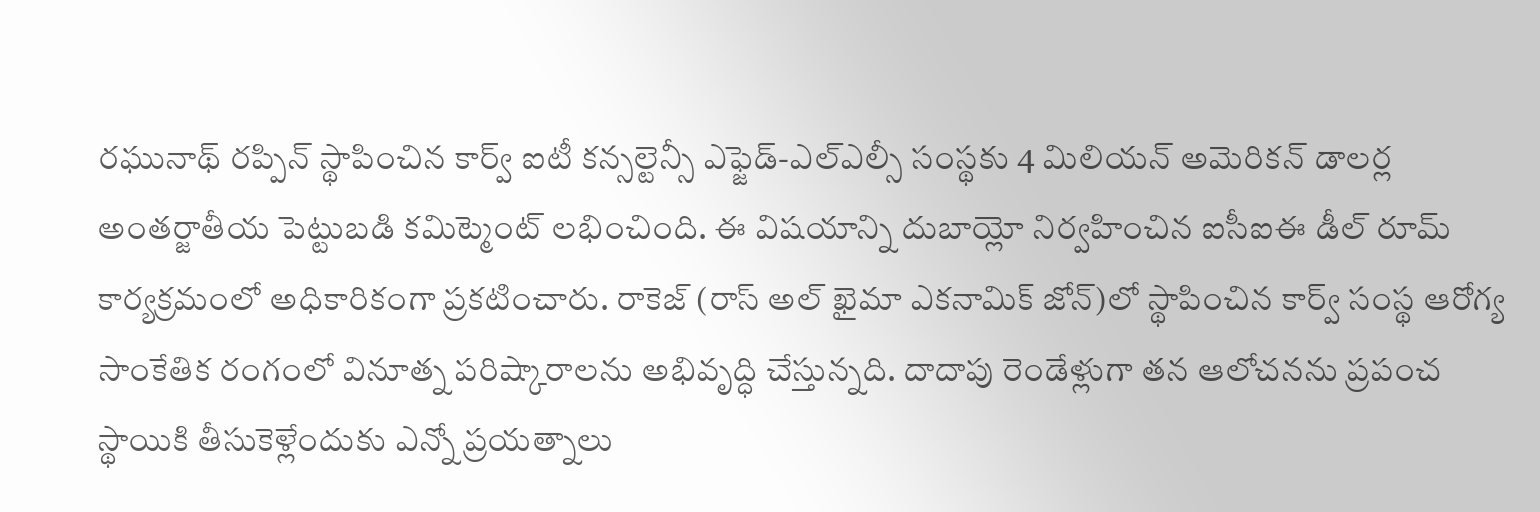రఘునాథ్ రప్పిన్ స్థాపించిన కార్వ్ ఐటీ కన్సల్టెన్సీ ఎఫ్జెడ్-ఎల్ఎల్సీ సంస్థకు 4 మిలియన్ అమెరికన్ డాలర్ల అంతర్జాతీయ పెట్టుబడి కమిట్మెంట్ లభించింది. ఈ విషయాన్ని దుబాయ్లో నిర్వహించిన ఐసీఐఈ డీల్ రూమ్ కార్యక్రమంలో అధికారికంగా ప్రకటించారు. రాకెజ్ (రాస్ అల్ ఖైమా ఎకనామిక్ జోన్)లో స్థాపించిన కార్వ్ సంస్థ ఆరోగ్య సాంకేతిక రంగంలో వినూత్న పరిష్కారాలను అభివృద్ధి చేస్తున్నది. దాదాపు రెండేళ్లుగా తన ఆలోచనను ప్రపంచ స్థాయికి తీసుకెళ్లేందుకు ఎన్నో ప్రయత్నాలు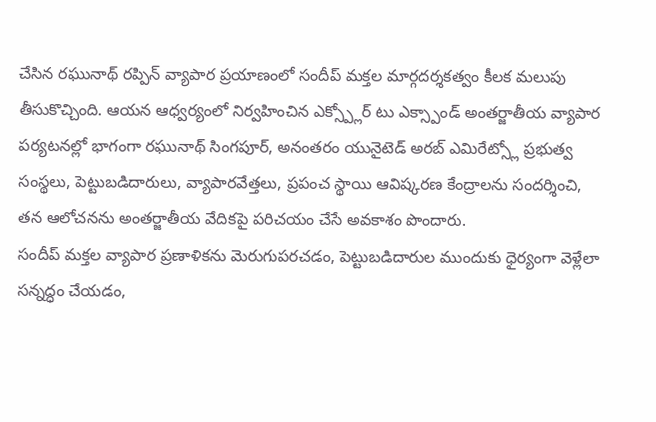చేసిన రఘునాథ్ రప్పిన్ వ్యాపార ప్రయాణంలో సందీప్ మక్తల మార్గదర్శకత్వం కీలక మలుపు తీసుకొచ్చింది. ఆయన ఆధ్వర్యంలో నిర్వహించిన ఎక్స్ప్లోర్ టు ఎక్స్పాండ్ అంతర్జాతీయ వ్యాపార పర్యటనల్లో భాగంగా రఘునాథ్ సింగపూర్, అనంతరం యునైటెడ్ అరబ్ ఎమిరేట్స్లో ప్రభుత్వ సంస్థలు, పెట్టుబడిదారులు, వ్యాపారవేత్తలు, ప్రపంచ స్థాయి ఆవిష్కరణ కేంద్రాలను సందర్శించి, తన ఆలోచనను అంతర్జాతీయ వేదికపై పరిచయం చేసే అవకాశం పొందారు.
సందీప్ మక్తల వ్యాపార ప్రణాళికను మెరుగుపరచడం, పెట్టుబడిదారుల ముందుకు ధైర్యంగా వెళ్లేలా సన్నద్ధం చేయడం,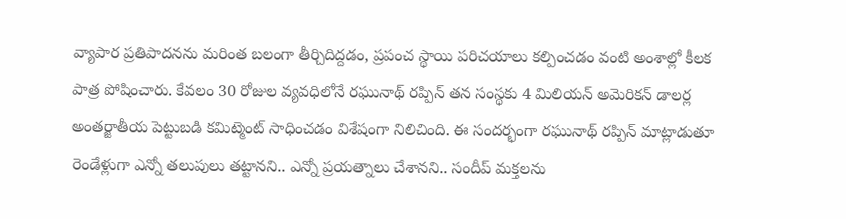వ్యాపార ప్రతిపాదనను మరింత బలంగా తీర్చిదిద్దడం, ప్రపంచ స్థాయి పరిచయాలు కల్పించడం వంటి అంశాల్లో కీలక పాత్ర పోషించారు. కేవలం 30 రోజుల వ్యవధిలోనే రఘునాథ్ రప్పిన్ తన సంస్థకు 4 మిలియన్ అమెరికన్ డాలర్ల అంతర్జాతీయ పెట్టుబడి కమిట్మెంట్ సాధించడం విశేషంగా నిలిచింది. ఈ సందర్భంగా రఘునాథ్ రప్పిన్ మాట్లాడుతూ రెండేళ్లుగా ఎన్నో తలుపులు తట్టానని.. ఎన్నో ప్రయత్నాలు చేశానని.. సందీప్ మక్తలను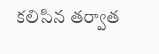కలిసిన తర్వాత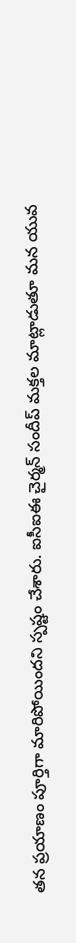తన ప్రయాణం పూర్తిగా మారిపోయిందని స్పష్టం చేశారు. ఐసీఐఈ చైర్మన్ సందీప్ మక్తల మాట్లాడుతూ మన యువ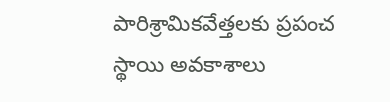పారిశ్రామికవేత్తలకు ప్రపంచ స్థాయి అవకాశాలు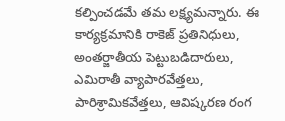కల్పించడమే తమ లక్ష్యమన్నారు. ఈ కార్యక్రమానికి రాకెజ్ ప్రతినిధులు, అంతర్జాతీయ పెట్టుబడిదారులు, ఎమిరాతీ వ్యాపారవేత్తలు, పారిశ్రామికవేత్తలు, ఆవిష్కరణ రంగ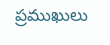ప్రముఖులు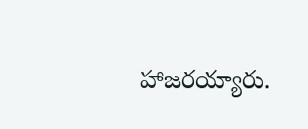హాజరయ్యారు.